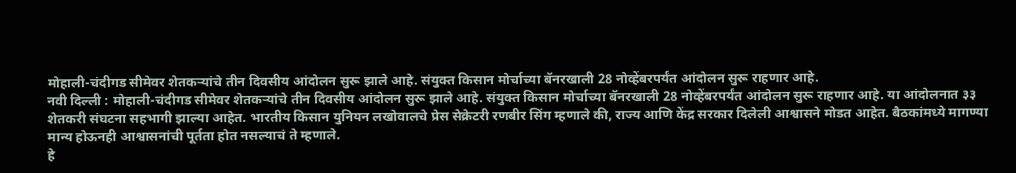मोहाली-चंदीगड सीमेवर शेतकऱ्यांचे तीन दिवसीय आंदोलन सुरू झाले आहे. संयुक्त किसान मोर्चाच्या बॅनरखाली 28 नोव्हेंबरपर्यंत आंदोलन सुरू राहणार आहे.
नवी दिल्ली : मोहाली-चंदीगड सीमेवर शेतकऱ्यांचे तीन दिवसीय आंदोलन सुरू झाले आहे. संयुक्त किसान मोर्चाच्या बॅनरखाली 28 नोव्हेंबरपर्यंत आंदोलन सुरू राहणार आहे. या आंदोलनात ३३ शेतकरी संघटना सहभागी झाल्या आहेत. भारतीय किसान युनियन लखोवालचे प्रेस सेक्रेटरी रणबीर सिंग म्हणाले की, राज्य आणि केंद्र सरकार दिलेली आश्वासने मोडत आहेत. बैठकांमध्ये मागण्या मान्य होऊनही आश्वासनांची पूर्तता होत नसल्याचं ते म्हणाले.
हे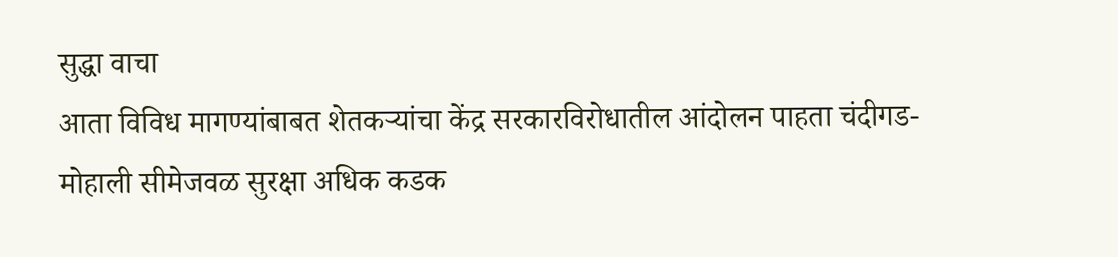सुद्धा वाचा
आता विविध मागण्यांबाबत शेतकऱ्यांचा केंद्र सरकारविरोधातील आंदोलन पाहता चंदीगड-मोहाली सीमेजवळ सुरक्षा अधिक कडक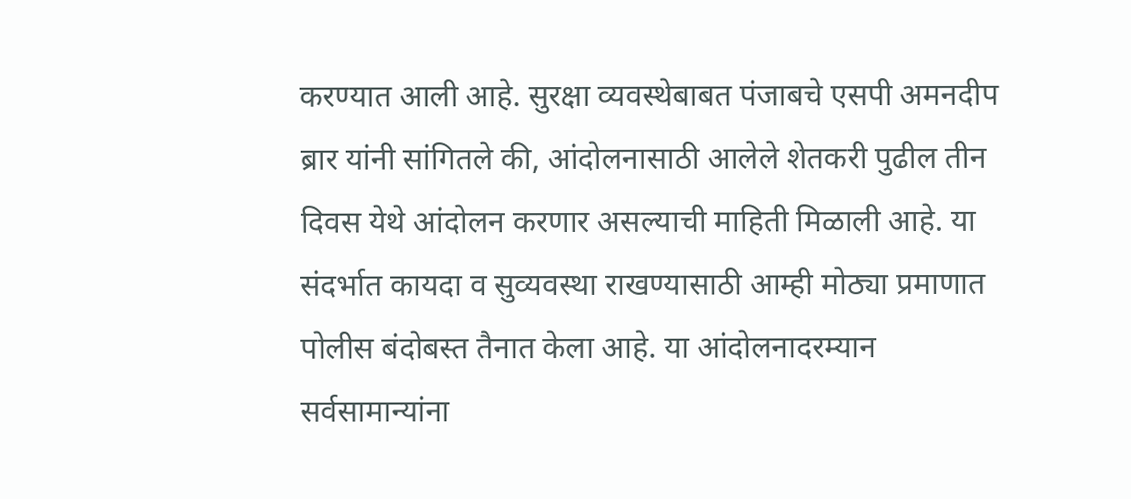करण्यात आली आहे. सुरक्षा व्यवस्थेबाबत पंजाबचे एसपी अमनदीप ब्रार यांनी सांगितले की, आंदोलनासाठी आलेले शेतकरी पुढील तीन दिवस येथे आंदोलन करणार असल्याची माहिती मिळाली आहे. या संदर्भात कायदा व सुव्यवस्था राखण्यासाठी आम्ही मोठ्या प्रमाणात पोलीस बंदोबस्त तैनात केला आहे. या आंदोलनादरम्यान सर्वसामान्यांना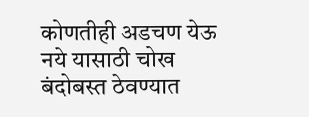कोणतीही अडचण येऊ नये यासाठी चोख बंदोबस्त ठेवण्यात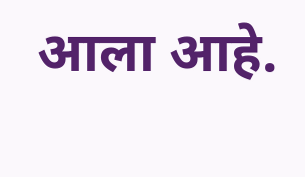आला आहे.